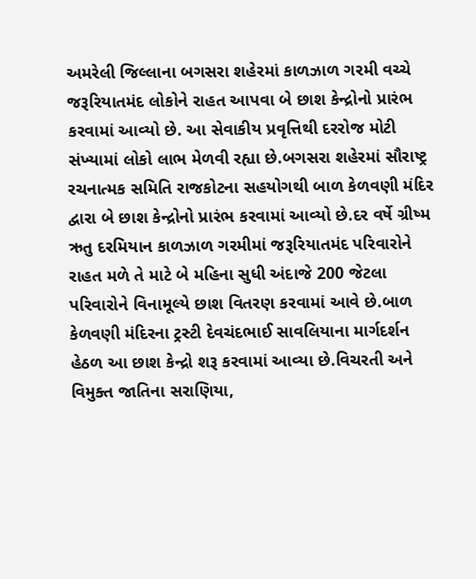અમરેલી જિલ્લાના બગસરા શહેરમાં કાળઝાળ ગરમી વચ્ચે જરૂરિયાતમંદ લોકોને રાહત આપવા બે છાશ કેન્દ્રોનો પ્રારંભ કરવામાં આવ્યો છે. આ સેવાકીય પ્રવૃત્તિથી દરરોજ મોટી સંખ્યામાં લોકો લાભ મેળવી રહ્યા છે.બગસરા શહેરમાં સૌરાષ્ટ્ર રચનાત્મક સમિતિ રાજકોટના સહયોગથી બાળ કેળવણી મંદિર દ્વારા બે છાશ કેન્દ્રોનો પ્રારંભ કરવામાં આવ્યો છે.દર વર્ષે ગ્રીષ્મ ઋતુ દરમિયાન કાળઝાળ ગરમીમાં જરૂરિયાતમંદ પરિવારોને રાહત મળે તે માટે બે મહિના સુધી અંદાજે 200 જેટલા પરિવારોને વિનામૂલ્યે છાશ વિતરણ કરવામાં આવે છે.બાળ કેળવણી મંદિરના ટ્રસ્ટી દેવચંદભાઈ સાવલિયાના માર્ગદર્શન હેઠળ આ છાશ કેન્દ્રો શરૂ કરવામાં આવ્યા છે.વિચરતી અને વિમુક્ત જાતિના સરાણિયા,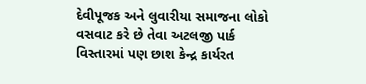દેવીપૂજક અને લુવારીયા સમાજના લોકો વસવાટ કરે છે તેવા અટલજી પાર્ક વિસ્તારમાં પણ છાશ કેન્દ્ર કાર્યરત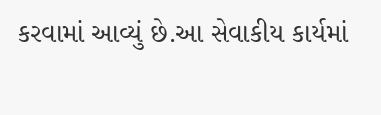કરવામાં આવ્યું છે.આ સેવાકીય કાર્યમાં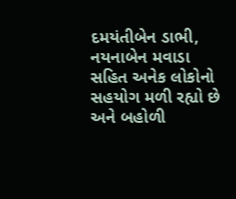દમયંતીબેન ડાભી, નયનાબેન મવાડા સહિત અનેક લોકોનો સહયોગ મળી રહ્યો છે અને બહોળી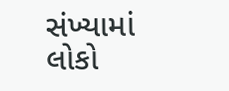સંખ્યામાં લોકો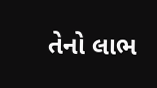તેનો લાભ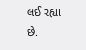લઈ રહ્યા છે.